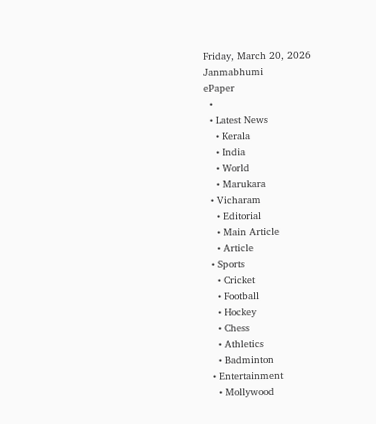Friday, March 20, 2026
Janmabhumi
ePaper
  •
  • Latest News
    • Kerala
    • India
    • World
    • Marukara
  • Vicharam
    • Editorial
    • Main Article
    • Article
  • Sports
    • Cricket
    • Football
    • Hockey
    • Chess
    • Athletics
    • Badminton
  • Entertainment
    • Mollywood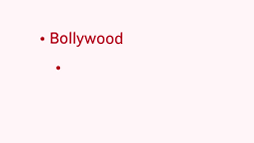• Bollywood
    •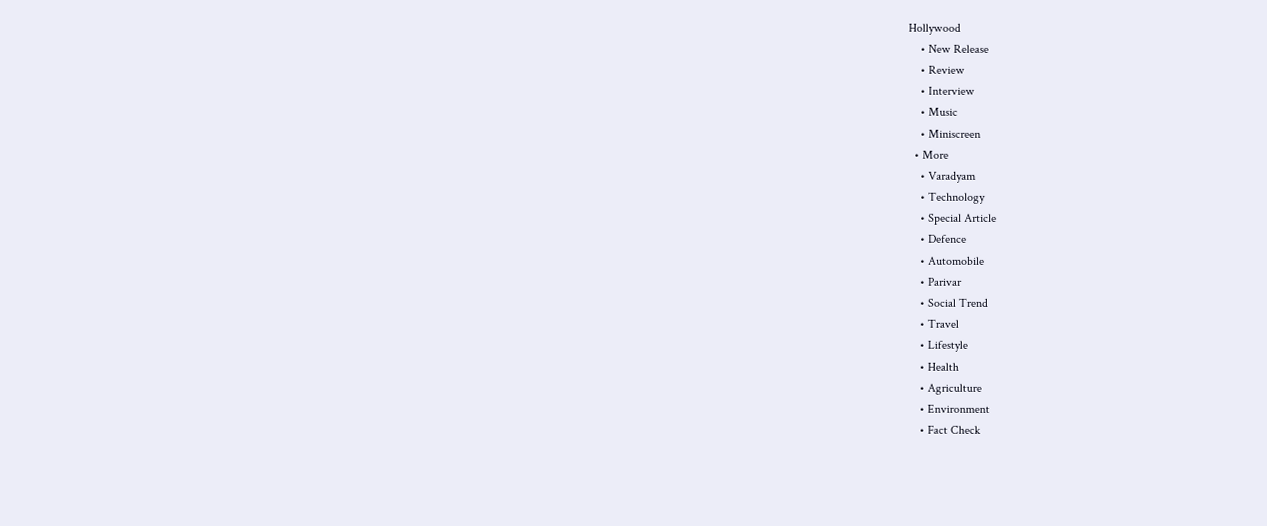Hollywood
    • New Release
    • Review
    • Interview
    • Music
    • Miniscreen
  • More
    • Varadyam
    • Technology
    • Special Article
    • Defence
    • Automobile
    • Parivar
    • Social Trend
    • Travel
    • Lifestyle
    • Health
    • Agriculture
    • Environment
    • Fact Check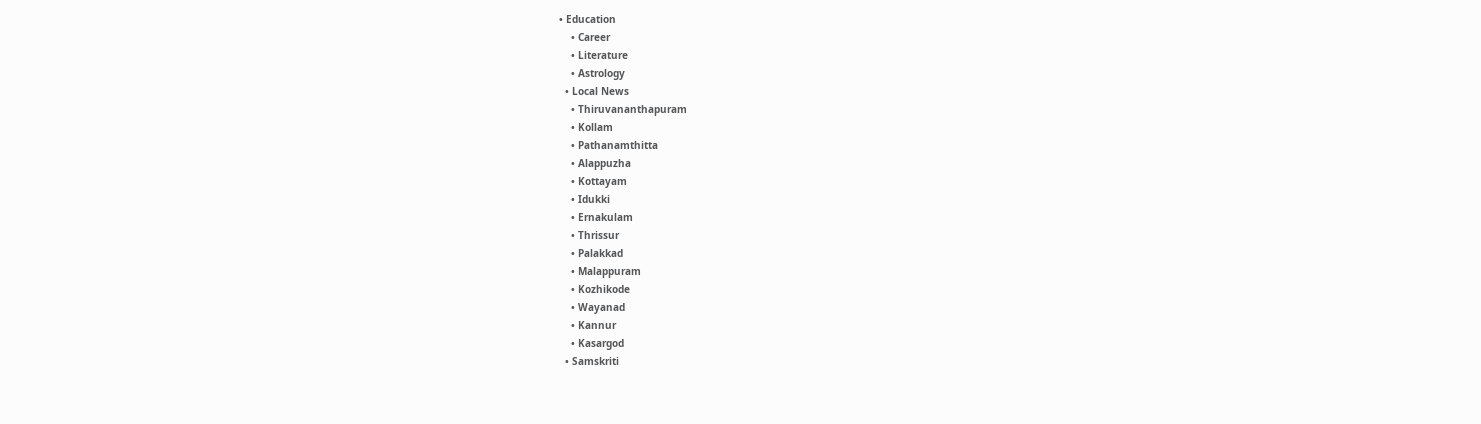• Education
    • Career
    • Literature
    • Astrology
  • Local News
    • Thiruvananthapuram
    • Kollam
    • Pathanamthitta
    • Alappuzha
    • Kottayam
    • Idukki
    • Ernakulam
    • Thrissur
    • Palakkad
    • Malappuram
    • Kozhikode
    • Wayanad
    • Kannur
    • Kasargod
  • Samskriti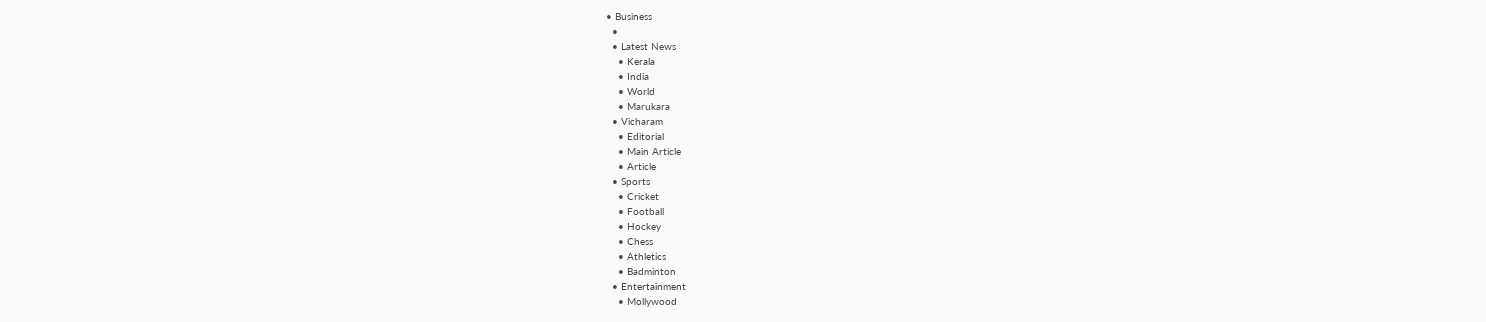• Business
  •
  • Latest News
    • Kerala
    • India
    • World
    • Marukara
  • Vicharam
    • Editorial
    • Main Article
    • Article
  • Sports
    • Cricket
    • Football
    • Hockey
    • Chess
    • Athletics
    • Badminton
  • Entertainment
    • Mollywood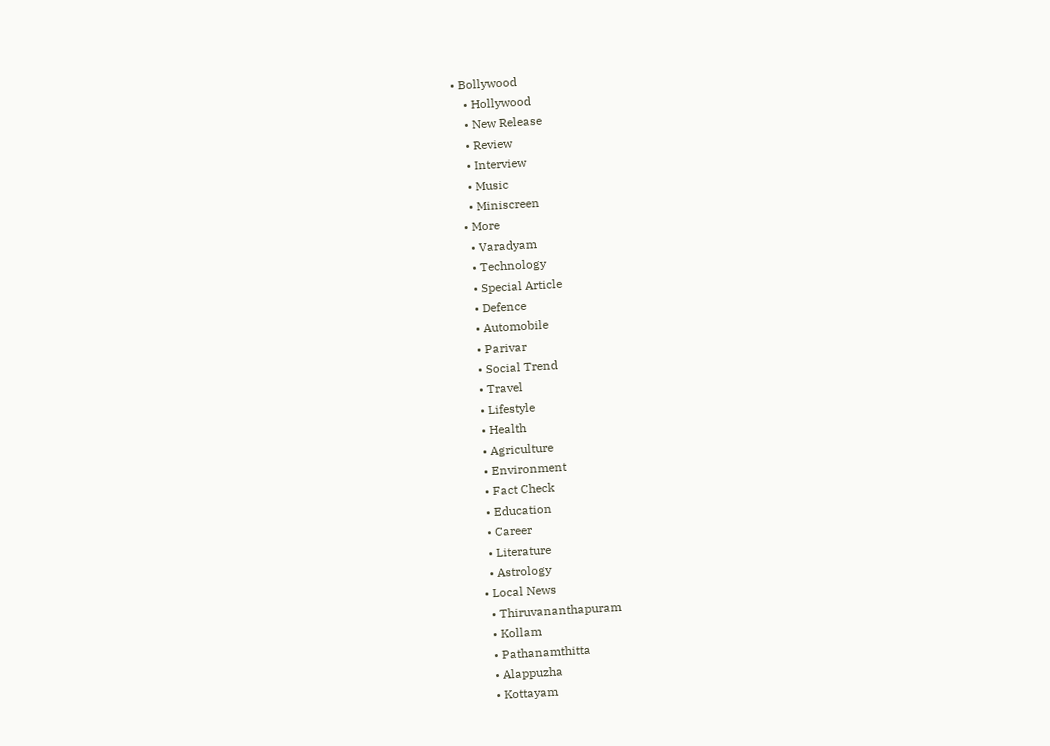• Bollywood
    • Hollywood
    • New Release
    • Review
    • Interview
    • Music
    • Miniscreen
  • More
    • Varadyam
    • Technology
    • Special Article
    • Defence
    • Automobile
    • Parivar
    • Social Trend
    • Travel
    • Lifestyle
    • Health
    • Agriculture
    • Environment
    • Fact Check
    • Education
    • Career
    • Literature
    • Astrology
  • Local News
    • Thiruvananthapuram
    • Kollam
    • Pathanamthitta
    • Alappuzha
    • Kottayam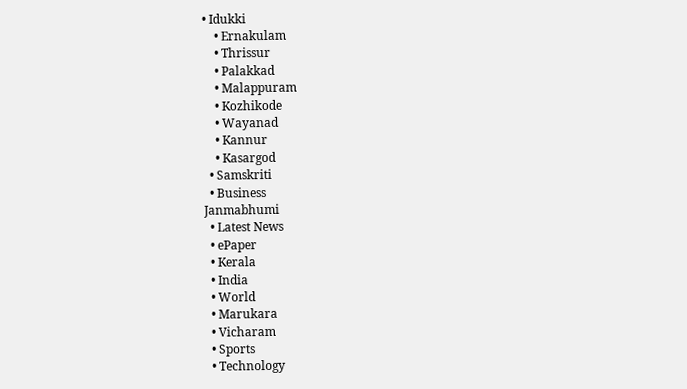• Idukki
    • Ernakulam
    • Thrissur
    • Palakkad
    • Malappuram
    • Kozhikode
    • Wayanad
    • Kannur
    • Kasargod
  • Samskriti
  • Business
Janmabhumi
  • Latest News
  • ePaper
  • Kerala
  • India
  • World
  • Marukara
  • Vicharam
  • Sports
  • Technology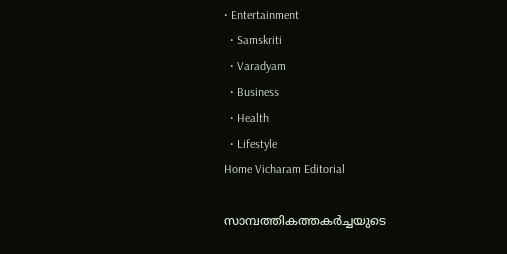• Entertainment
  • Samskriti
  • Varadyam
  • Business
  • Health
  • Lifestyle
Home Vicharam Editorial

സാമ്പത്തികത്തകര്‍ച്ചയുടെ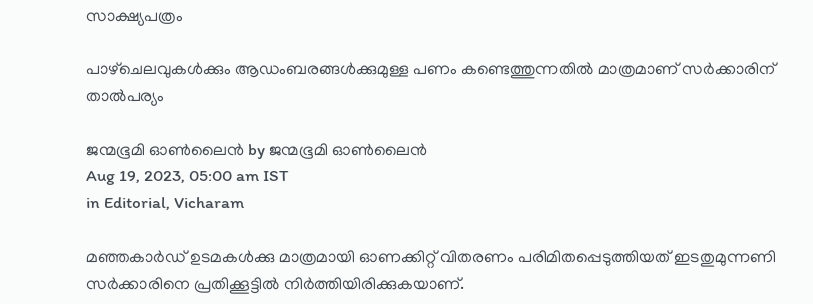സാക്ഷ്യപത്രം

പാഴ്‌ചെലവുകള്‍ക്കും ആഡംബരങ്ങള്‍ക്കുമുള്ള പണം കണ്ടെത്തുന്നതില്‍ മാത്രമാണ് സര്‍ക്കാരിന് താല്‍പര്യം

ജന്മഭൂമി ഓണ്‍ലൈന്‍ by ജന്മഭൂമി ഓണ്‍ലൈന്‍
Aug 19, 2023, 05:00 am IST
in Editorial, Vicharam

മഞ്ഞകാര്‍ഡ് ഉടമകള്‍ക്കു മാത്രമായി ഓണക്കിറ്റ് വിതരണം പരിമിതപ്പെടുത്തിയത് ഇടതുമുന്നണി സര്‍ക്കാരിനെ പ്രതിക്കൂട്ടില്‍ നിര്‍ത്തിയിരിക്കുകയാണ്.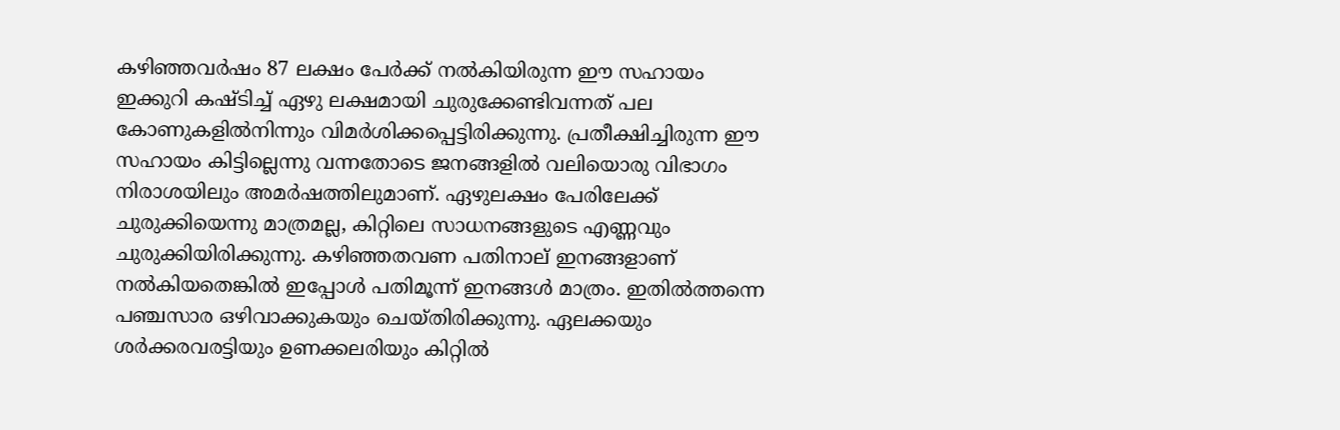കഴിഞ്ഞവര്‍ഷം 87 ലക്ഷം പേര്‍ക്ക് നല്‍കിയിരുന്ന ഈ സഹായം ഇക്കുറി കഷ്ടിച്ച് ഏഴു ലക്ഷമായി ചുരുക്കേണ്ടിവന്നത് പല കോണുകളില്‍നിന്നും വിമര്‍ശിക്കപ്പെട്ടിരിക്കുന്നു. പ്രതീക്ഷിച്ചിരുന്ന ഈ സഹായം കിട്ടില്ലെന്നു വന്നതോടെ ജനങ്ങളില്‍ വലിയൊരു വിഭാഗം നിരാശയിലും അമര്‍ഷത്തിലുമാണ്. ഏഴുലക്ഷം പേരിലേക്ക് ചുരുക്കിയെന്നു മാത്രമല്ല, കിറ്റിലെ സാധനങ്ങളുടെ എണ്ണവും ചുരുക്കിയിരിക്കുന്നു. കഴിഞ്ഞതവണ പതിനാല് ഇനങ്ങളാണ് നല്‍കിയതെങ്കില്‍ ഇപ്പോള്‍ പതിമൂന്ന് ഇനങ്ങള്‍ മാത്രം. ഇതില്‍ത്തന്നെ പഞ്ചസാര ഒഴിവാക്കുകയും ചെയ്തിരിക്കുന്നു. ഏലക്കയും ശര്‍ക്കരവരട്ടിയും ഉണക്കലരിയും കിറ്റില്‍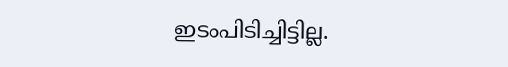ഇടംപിടിച്ചിട്ടില്ല.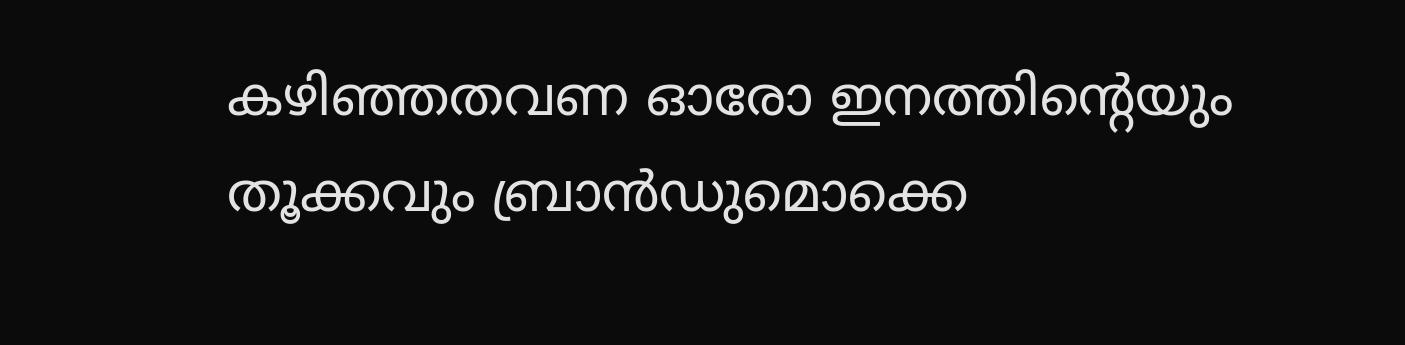കഴിഞ്ഞതവണ ഓരോ ഇനത്തിന്റെയും തൂക്കവും ബ്രാന്‍ഡുമൊക്കെ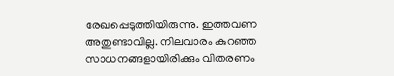രേഖപ്പെടുത്തിയിരുന്നു. ഇത്തവണ അതുണ്ടാവില്ല. നിലവാരം കുറഞ്ഞ സാധനങ്ങളായിരിക്കും വിതരണം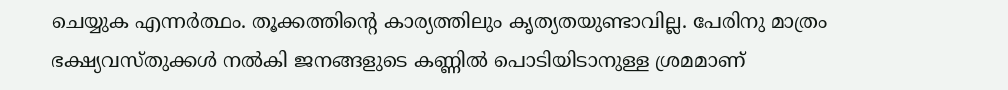ചെയ്യുക എന്നര്‍ത്ഥം. തൂക്കത്തിന്റെ കാര്യത്തിലും കൃത്യതയുണ്ടാവില്ല. പേരിനു മാത്രം ഭക്ഷ്യവസ്തുക്കള്‍ നല്‍കി ജനങ്ങളുടെ കണ്ണില്‍ പൊടിയിടാനുള്ള ശ്രമമാണ്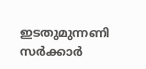ഇടതുമുന്നണി സര്‍ക്കാര്‍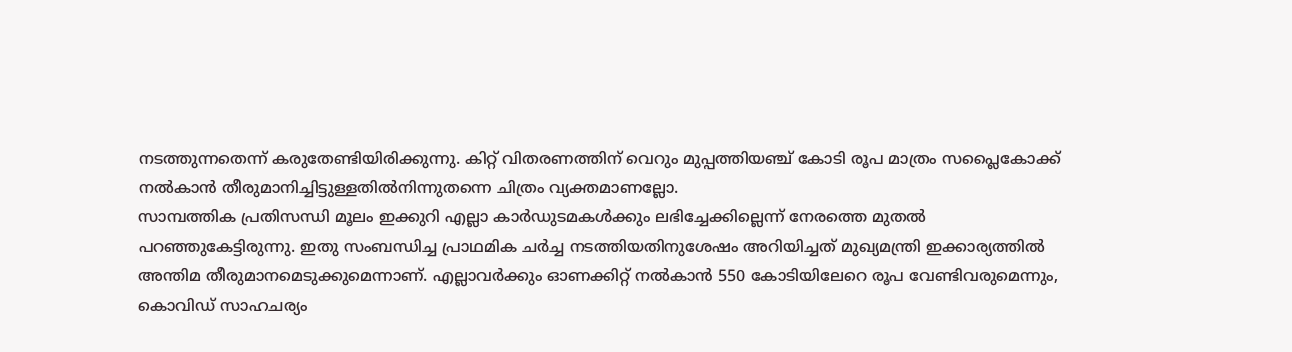നടത്തുന്നതെന്ന് കരുതേണ്ടിയിരിക്കുന്നു. കിറ്റ് വിതരണത്തിന് വെറും മുപ്പത്തിയഞ്ച് കോടി രൂപ മാത്രം സപ്ലൈകോക്ക് നല്‍കാന്‍ തീരുമാനിച്ചിട്ടുള്ളതില്‍നിന്നുതന്നെ ചിത്രം വ്യക്തമാണല്ലോ.
സാമ്പത്തിക പ്രതിസന്ധി മൂലം ഇക്കുറി എല്ലാ കാര്‍ഡുടമകള്‍ക്കും ലഭിച്ചേക്കില്ലെന്ന് നേരത്തെ മുതല്‍ പറഞ്ഞുകേട്ടിരുന്നു. ഇതു സംബന്ധിച്ച പ്രാഥമിക ചര്‍ച്ച നടത്തിയതിനുശേഷം അറിയിച്ചത് മുഖ്യമന്ത്രി ഇക്കാര്യത്തില്‍ അന്തിമ തീരുമാനമെടുക്കുമെന്നാണ്. എല്ലാവര്‍ക്കും ഓണക്കിറ്റ് നല്‍കാന്‍ 550 കോടിയിലേറെ രൂപ വേണ്ടിവരുമെന്നും, കൊവിഡ് സാഹചര്യം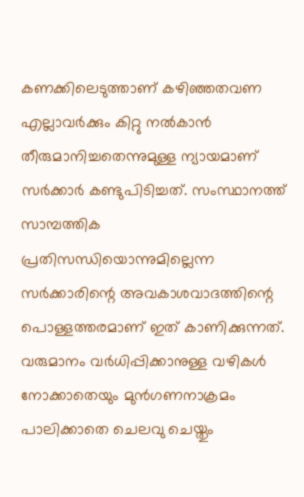കണക്കിലെടുത്താണ് കഴിഞ്ഞതവണ എല്ലാവര്‍ക്കും കിറ്റു നല്‍കാന്‍ തീരുമാനിച്ചതെന്നുമുള്ള ന്യായമാണ് സര്‍ക്കാര്‍ കണ്ടുപിടിച്ചത്. സംസ്ഥാനത്ത് സാമ്പത്തിക പ്രതിസന്ധിയൊന്നുമില്ലെന്ന സര്‍ക്കാരിന്റെ അവകാശവാദത്തിന്റെ പൊള്ളത്തരമാണ് ഇത് കാണിക്കുന്നത്. വരുമാനം വര്‍ധിപ്പിക്കാനുള്ള വഴികള്‍ നോക്കാതെയും മുന്‍ഗണനാക്രമം പാലിക്കാതെ ചെലവു ചെയ്തും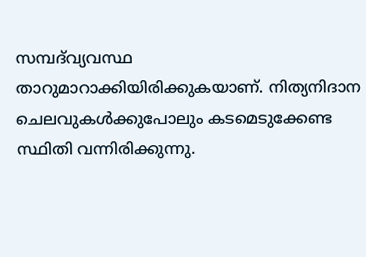സമ്പദ്‌വ്യവസ്ഥ താറുമാറാക്കിയിരിക്കുകയാണ്. നിത്യനിദാന ചെലവുകള്‍ക്കുപോലും കടമെടുക്കേണ്ട സ്ഥിതി വന്നിരിക്കുന്നു.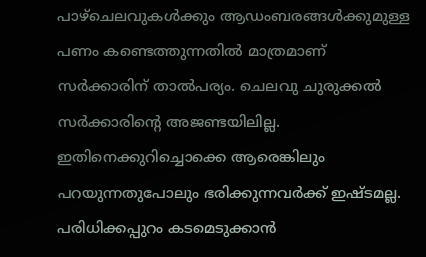പാഴ്‌ചെലവുകള്‍ക്കും ആഡംബരങ്ങള്‍ക്കുമുള്ള പണം കണ്ടെത്തുന്നതില്‍ മാത്രമാണ് സര്‍ക്കാരിന് താല്‍പര്യം. ചെലവു ചുരുക്കല്‍ സര്‍ക്കാരിന്റെ അജണ്ടയിലില്ല. ഇതിനെക്കുറിച്ചൊക്കെ ആരെങ്കിലും പറയുന്നതുപോലും ഭരിക്കുന്നവര്‍ക്ക് ഇഷ്ടമല്ല. പരിധിക്കപ്പുറം കടമെടുക്കാന്‍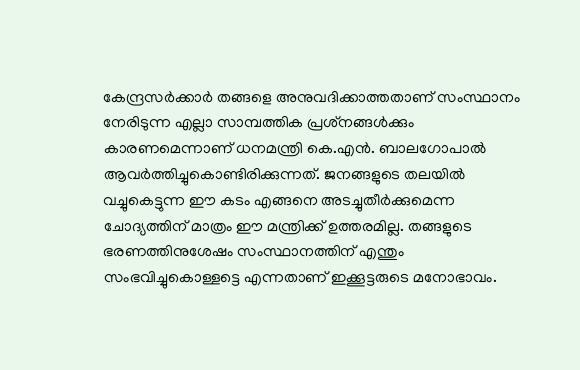കേന്ദ്രസര്‍ക്കാര്‍ തങ്ങളെ അനുവദിക്കാത്തതാണ് സംസ്ഥാനം നേരിടുന്ന എല്ലാ സാമ്പത്തിക പ്രശ്‌നങ്ങള്‍ക്കും കാരണമെന്നാണ് ധനമന്ത്രി കെ.എന്‍. ബാലഗോപാല്‍ ആവര്‍ത്തിച്ചുകൊണ്ടിരിക്കുന്നത്. ജനങ്ങളുടെ തലയില്‍ വച്ചുകെട്ടുന്ന ഈ കടം എങ്ങനെ അടച്ചുതീര്‍ക്കുമെന്ന ചോദ്യത്തിന് മാത്രം ഈ മന്ത്രിക്ക് ഉത്തരമില്ല. തങ്ങളുടെ ഭരണത്തിനുശേഷം സംസ്ഥാനത്തിന് എന്തും സംഭവിച്ചുകൊള്ളട്ടെ എന്നതാണ് ഇക്കൂട്ടരുടെ മനോഭാവം.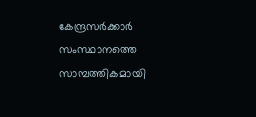കേന്ദ്രസര്‍ക്കാര്‍ സംസ്ഥാനത്തെ സാമ്പത്തികമായി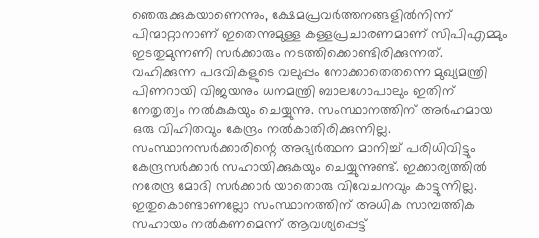ഞെരുക്കുകയാണെന്നും, ക്ഷേമപ്രവര്‍ത്തനങ്ങളില്‍നിന്ന് പിന്മാറ്റാനാണ് ഇതെന്നുമുള്ള കള്ളപ്രചാരണമാണ് സിപിഎമ്മും ഇടതുമുന്നണി സര്‍ക്കാരും നടത്തിക്കൊണ്ടിരിക്കുന്നത്. വഹിക്കുന്ന പദവികളുടെ വലുപ്പം നോക്കാതെതന്നെ മുഖ്യമന്ത്രി പിണറായി വിജയനും ധനമന്ത്രി ബാലഗോപാലും ഇതിന് നേതൃത്വം നല്‍കുകയും ചെയ്യുന്നു. സംസ്ഥാനത്തിന് അര്‍ഹമായ ഒരു വിഹിതവും കേന്ദ്രം നല്‍കാതിരിക്കുന്നില്ല. സംസ്ഥാനസര്‍ക്കാരിന്റെ അഭ്യര്‍ത്ഥന മാനിച്ച് പരിധിവിട്ടും കേന്ദ്രസര്‍ക്കാര്‍ സഹായിക്കുകയും ചെയ്യുന്നുണ്ട്. ഇക്കാര്യത്തില്‍ നരേന്ദ്ര മോദി സര്‍ക്കാര്‍ യാതൊരു വിവേചനവും കാട്ടുന്നില്ല. ഇതുകൊണ്ടാണല്ലോ സംസ്ഥാനത്തിന് അധിക സാമ്പത്തിക സഹായം നല്‍കണമെന്ന് ആവശ്യപ്പെട്ട്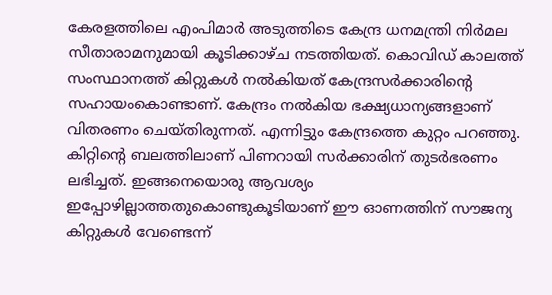കേരളത്തിലെ എംപിമാര്‍ അടുത്തിടെ കേന്ദ്ര ധനമന്ത്രി നിര്‍മല സീതാരാമനുമായി കൂടിക്കാഴ്ച നടത്തിയത്. കൊവിഡ് കാലത്ത് സംസ്ഥാനത്ത് കിറ്റുകള്‍ നല്‍കിയത് കേന്ദ്രസര്‍ക്കാരിന്റെ സഹായംകൊണ്ടാണ്. കേന്ദ്രം നല്‍കിയ ഭക്ഷ്യധാന്യങ്ങളാണ് വിതരണം ചെയ്തിരുന്നത്. എന്നിട്ടും കേന്ദ്രത്തെ കുറ്റം പറഞ്ഞു. കിറ്റിന്റെ ബലത്തിലാണ് പിണറായി സര്‍ക്കാരിന് തുടര്‍ഭരണം ലഭിച്ചത്. ഇങ്ങനെയൊരു ആവശ്യം ഇപ്പോഴില്ലാത്തതുകൊണ്ടുകൂടിയാണ് ഈ ഓണത്തിന് സൗജന്യ കിറ്റുകള്‍ വേണ്ടെന്ന്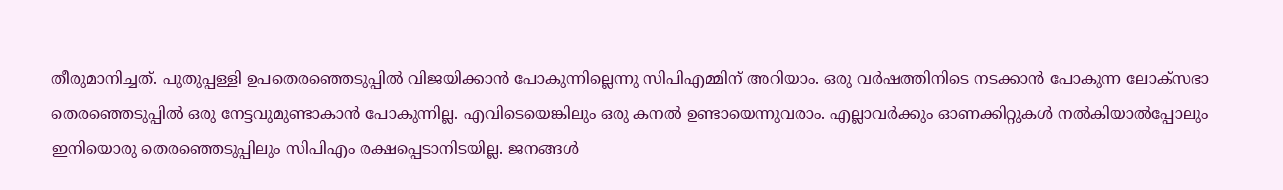തീരുമാനിച്ചത്. പുതുപ്പള്ളി ഉപതെരഞ്ഞെടുപ്പില്‍ വിജയിക്കാന്‍ പോകുന്നില്ലെന്നു സിപിഎമ്മിന് അറിയാം. ഒരു വര്‍ഷത്തിനിടെ നടക്കാന്‍ പോകുന്ന ലോക്‌സഭാ തെരഞ്ഞെടുപ്പില്‍ ഒരു നേട്ടവുമുണ്ടാകാന്‍ പോകുന്നില്ല. എവിടെയെങ്കിലും ഒരു കനല്‍ ഉണ്ടായെന്നുവരാം. എല്ലാവര്‍ക്കും ഓണക്കിറ്റുകള്‍ നല്‍കിയാല്‍പ്പോലും ഇനിയൊരു തെരഞ്ഞെടുപ്പിലും സിപിഎം രക്ഷപ്പെടാനിടയില്ല. ജനങ്ങള്‍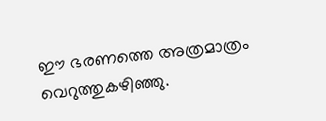ഈ ഭരണത്തെ അത്രമാത്രം വെറുത്തുകഴിഞ്ഞു.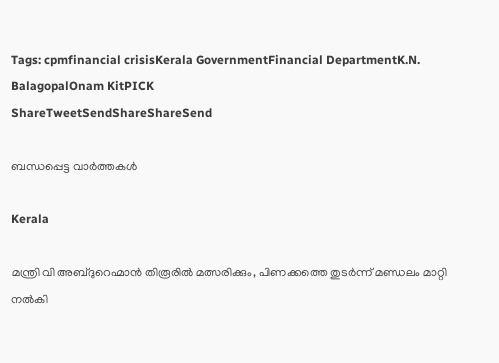Tags: cpmfinancial crisisKerala GovernmentFinancial DepartmentK.N. BalagopalOnam KitPICK
ShareTweetSendShareShareSend

ബന്ധപ്പെട്ട വാര്‍ത്തകള്‍

Kerala

മന്ത്രി വി അബ്ദുറെഹ്മാന്‍ തിരൂരില്‍ മത്സരിക്കും, പിണക്കത്തെ തുടര്‍ന്ന് മണ്ഡലം മാറ്റി നല്‍കി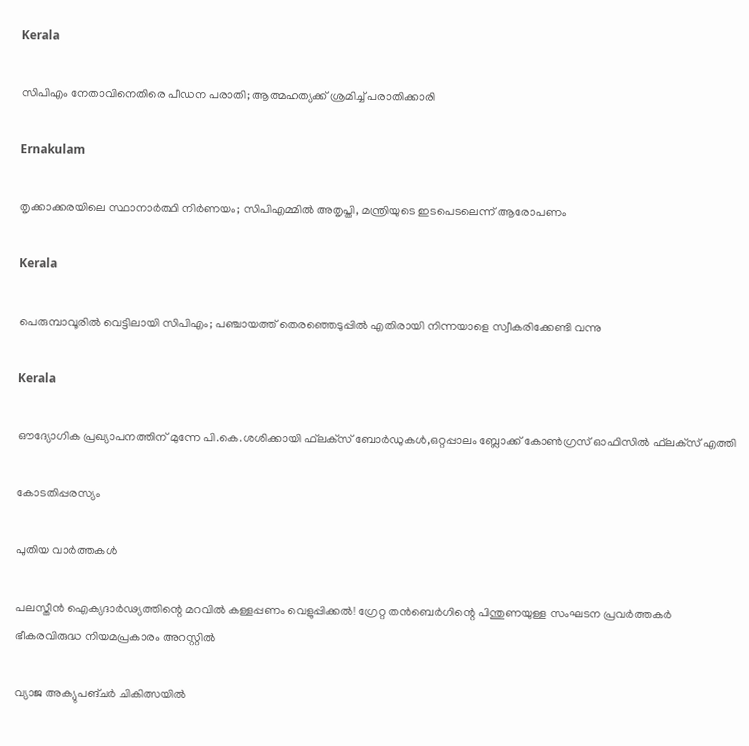Kerala

സിപിഎം നേതാവിനെതിരെ പീഡന പരാതി; ആത്മഹത്യക്ക് ശ്രമിച്ച് പരാതിക്കാരി

Ernakulam

തൃക്കാക്കരയിലെ സ്ഥാനാര്‍ത്ഥി നിര്‍ണയം; സിപിഎമ്മില്‍ അതൃപ്തി, മന്ത്രിയുടെ ഇടപെടലെന്ന് ആരോപണം

Kerala

പെരുമ്പാവൂരില്‍ വെട്ടിലായി സിപിഎം; പഞ്ചായത്ത് തെരഞ്ഞെടുപ്പില്‍ എതിരായി നിന്നയാളെ സ്വീകരിക്കേണ്ടി വന്നു

Kerala

ഔദ്യോഗിക പ്രഖ്യാപനത്തിന് മുന്നേ പി.കെ.ശശിക്കായി ഫ്‌ലക്‌സ് ബോര്‍ഡുകള്‍,ഒറ്റപ്പാലം ബ്ലോക്ക് കോണ്‍ഗ്രസ് ഓഫിസില്‍ ഫ്‌ലക്‌സ് എത്തി

കോടതിപ്പരസ്യം

പുതിയ വാര്‍ത്തകള്‍

പലസ്തീൻ ഐക്യദാർഢ്യത്തിന്റെ മറവിൽ കള്ളപ്പണം വെളുപ്പിക്കൽ! ഗ്രേറ്റ തന്‍ബെര്‍ഗിന്റെ പിന്തുണയുള്ള സംഘടന പ്രവർത്തകർ ഭീകരവിരുദ്ധ നിയമപ്രകാരം അറസ്റ്റിൽ

വ്യാജ അക്യുപങ്ചർ ചികിത്സയിൽ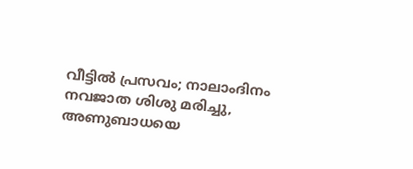വീട്ടിൽ പ്രസവം; നാലാംദിനം നവജാത ശിശു മരിച്ചു, അണുബാധയെ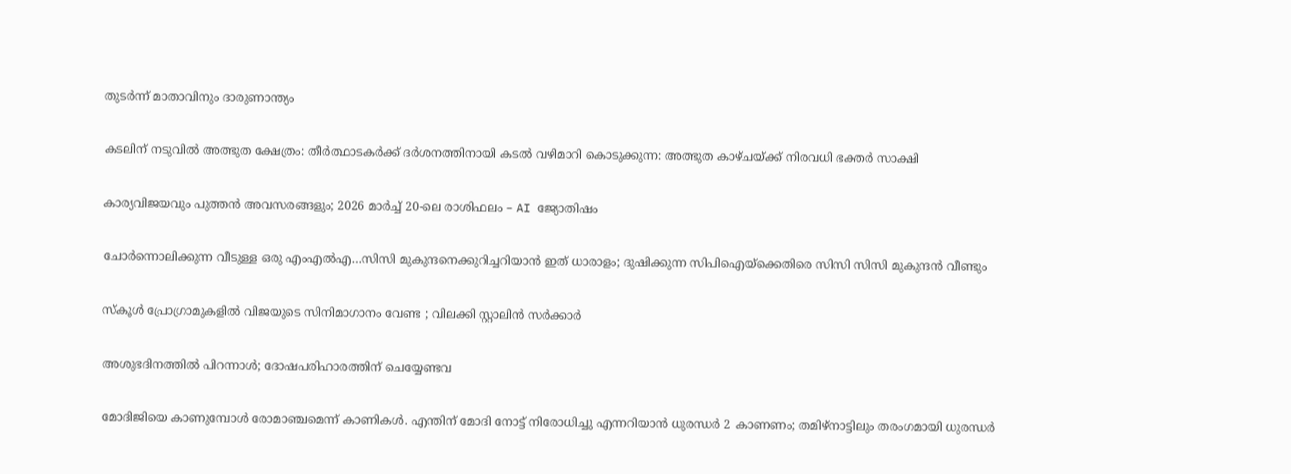തുടർന്ന് മാതാവിനും ദാരുണാന്ത്യം

കടലിന് നടുവില്‍ അത്ഭുത ക്ഷേത്രം: തീര്‍ത്ഥാടകര്‍ക്ക് ദര്‍ശനത്തിനായി കടല്‍ വഴിമാറി കൊടുക്കുന്ന: അത്ഭുത കാഴ്ചയ്‌ക്ക് നിരവധി ഭക്തര്‍ സാക്ഷി

കാര്യവിജയവും പുത്തൻ അവസരങ്ങളും; 2026 മാർച്ച് 20-ലെ രാശിഫലം – AI ജ്യോതിഷം

ചോര്‍ന്നൊലിക്കുന്ന വീടുള്ള ഒരു എംഎല്‍എ…സിസി മുകുന്ദനെക്കുറിച്ചറിയാന്‍ ഇത് ധാരാളം; ദുഷിക്കുന്ന സിപിഐയ്‌ക്കെതിരെ സിസി സിസി മുകുന്ദന്‍ വീണ്ടും

സ്കൂൾ പ്രോഗ്രാമുകളിൽ വിജയുടെ സിനിമാഗാനം വേണ്ട ; വിലക്കി സ്റ്റാലിൻ സർക്കാർ

അശുഭദിനത്തിൽ പിറന്നാൾ; ദോഷപരിഹാരത്തിന് ചെയ്യേണ്ടവ

മോദിജിയെ കാണുമ്പോള്‍ രോമാഞ്ചമെന്ന് കാണികള്‍. എന്തിന് മോദി നോട്ട് നിരോധിച്ചു എന്നറിയാന്‍ ധുരന്ധര്‍ 2 കാണണം; തമിഴ്നാട്ടിലും തരംഗമായി ധുരന്ധര്‍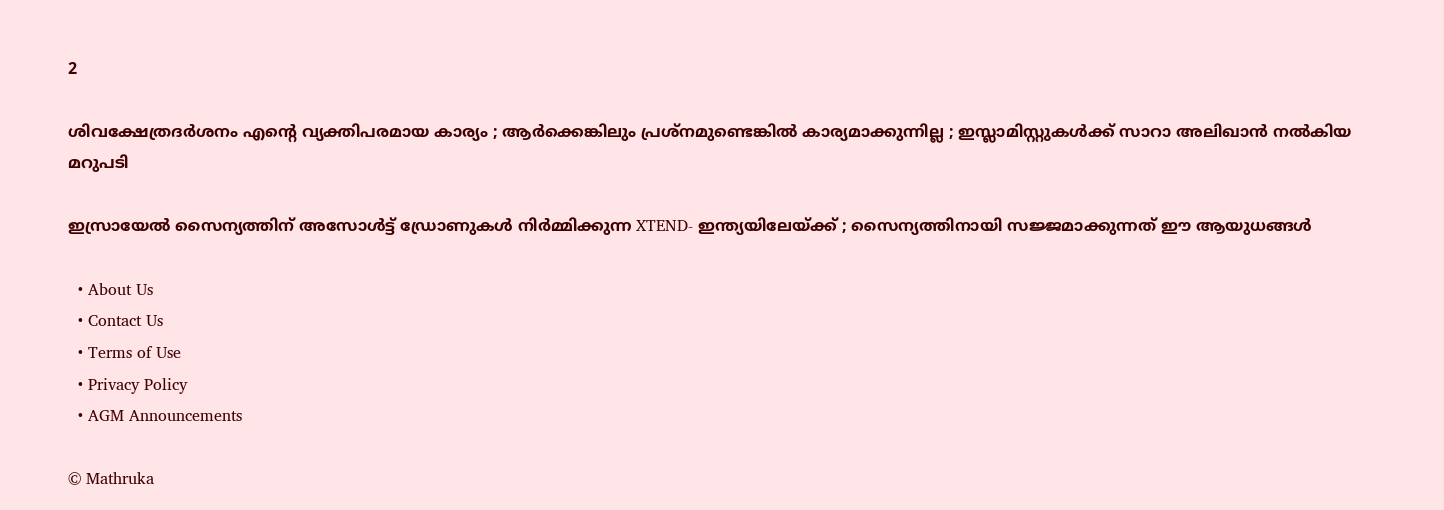2

ശിവക്ഷേത്രദർശനം എന്റെ വ്യക്തിപരമായ കാര്യം ; ആർക്കെങ്കിലും പ്രശ്‌നമുണ്ടെങ്കിൽ കാര്യമാക്കുന്നില്ല ; ഇസ്ലാമിസ്റ്റുകൾക്ക് സാറാ അലിഖാൻ നൽകിയ മറുപടി

ഇസ്രായേൽ സൈന്യത്തിന് അസോൾട്ട് ഡ്രോണുകൾ നിർമ്മിക്കുന്ന XTEND- ഇന്ത്യയിലേയ്‌ക്ക് ; സൈന്യത്തിനായി സജ്ജമാക്കുന്നത് ഈ ആയുധങ്ങൾ

  • About Us
  • Contact Us
  • Terms of Use
  • Privacy Policy
  • AGM Announcements

© Mathruka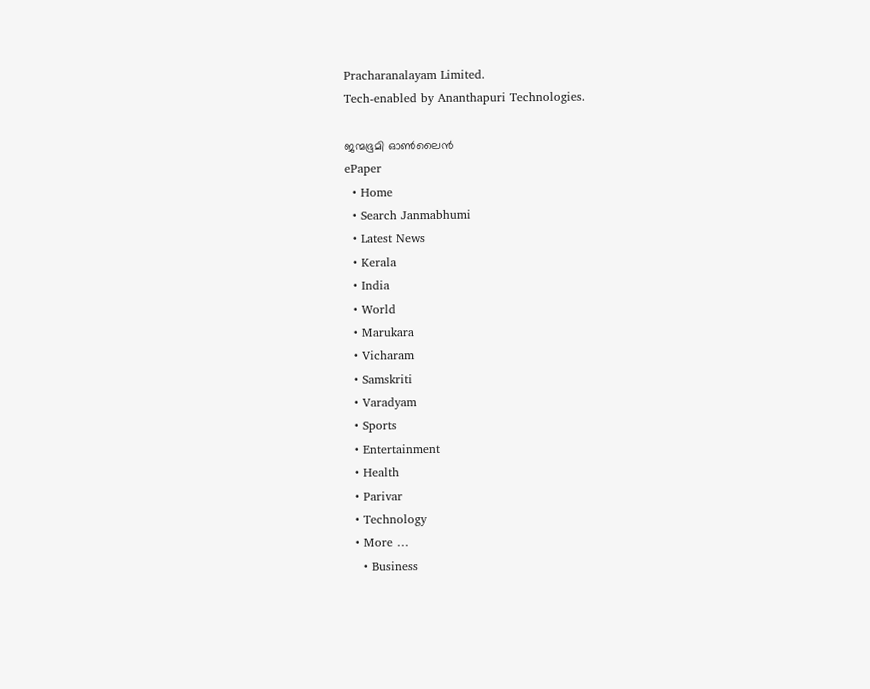Pracharanalayam Limited.
Tech-enabled by Ananthapuri Technologies.

ജന്മഭൂമി ഓണ്‍ലൈന്‍
ePaper
  • Home
  • Search Janmabhumi
  • Latest News
  • Kerala
  • India
  • World
  • Marukara
  • Vicharam
  • Samskriti
  • Varadyam
  • Sports
  • Entertainment
  • Health
  • Parivar
  • Technology
  • More …
    • Business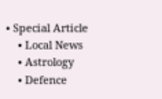• Special Article
    • Local News
    • Astrology
    • Defence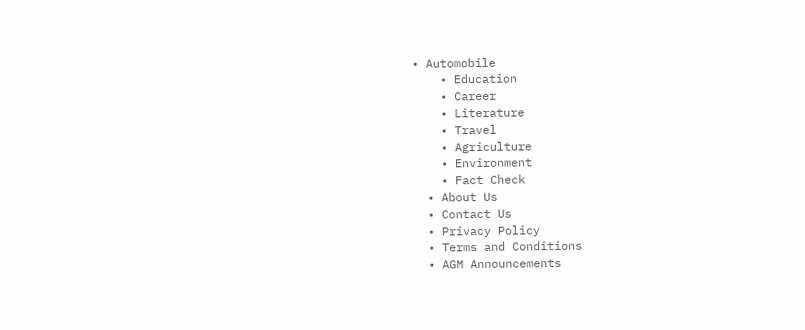• Automobile
    • Education
    • Career
    • Literature
    • Travel
    • Agriculture
    • Environment
    • Fact Check
  • About Us
  • Contact Us
  • Privacy Policy
  • Terms and Conditions
  • AGM Announcements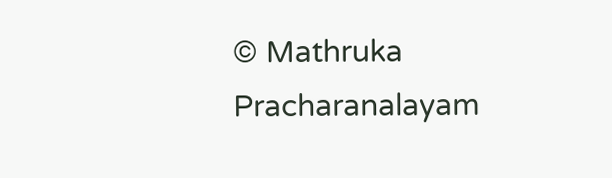© Mathruka Pracharanalayam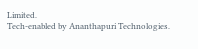Limited.
Tech-enabled by Ananthapuri Technologies.